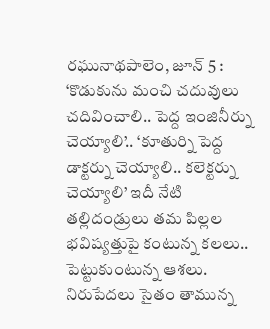రఘునాథపాలెం, జూన్ 5 : ‘కొడుకును మంచి చదువులు చదివించాలి.. పెద్ద ఇంజినీర్ను చెయ్యాలి’.. ‘కూతుర్ని పెద్ద డాక్టర్ను చెయ్యాలి.. కలెక్టర్ను చెయ్యాలి’ ఇదీ నేటి తల్లిదండ్రులు తమ పిల్లల భవిష్యత్తుపై కంటున్న కలలు.. పెట్టుకుంటున్న ఆశలు. నిరుపేదలు సైతం తామున్న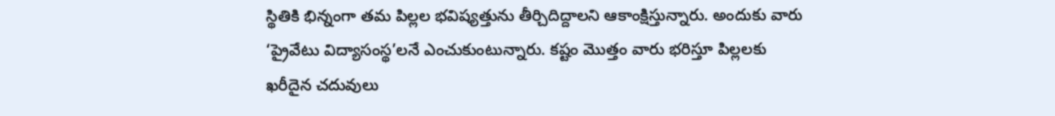స్థితికి భిన్నంగా తమ పిల్లల భవిష్యత్తును తీర్చిదిద్దాలని ఆకాంక్షిస్తున్నారు. అందుకు వారు ‘ప్రైవేటు విద్యాసంస్థ’లనే ఎంచుకుంటున్నారు. కష్టం మొత్తం వారు భరిస్తూ పిల్లలకు ఖరీదైన చదువులు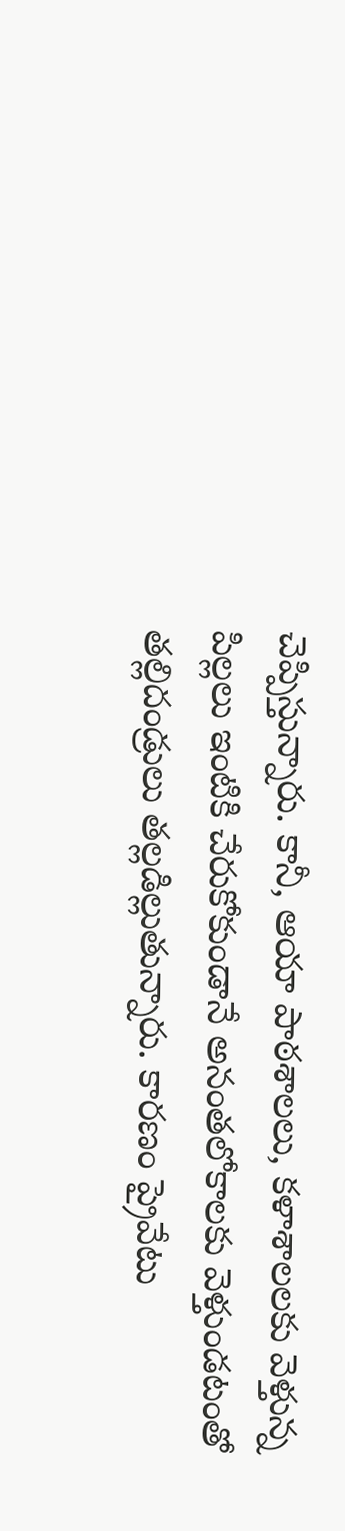చెప్పిస్తున్నారు. కానీ, ఆయా పాఠశాలలు, కళాశాలలకు వెళ్తున్న పిల్లలు ఇంటికి చేరుకోకుండానే అనంతలోకాలకు వెళ్తుండటంతో తల్లిదండ్రులు తల్లడిల్లుతున్నారు. కారణం ప్రైవేటు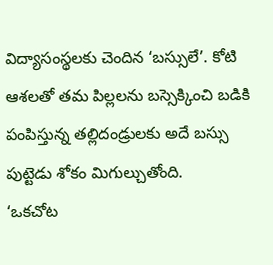విద్యాసంస్థలకు చెందిన ‘బస్సులే’. కోటి ఆశలతో తమ పిల్లలను బస్సెక్కించి బడికి పంపిస్తున్న తల్లిదండ్రులకు అదే బస్సు పుట్టెడు శోకం మిగుల్చుతోంది.
‘ఒకచోట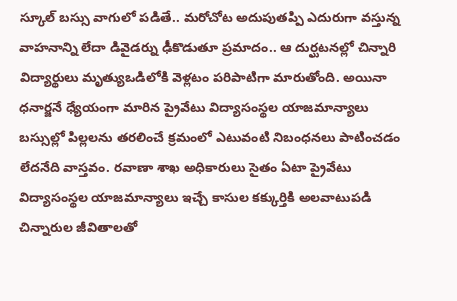స్కూల్ బస్సు వాగులో పడితే.. మరోచోట అదుపుతప్పి ఎదురుగా వస్తున్న వాహనాన్ని లేదా డివైడర్ను ఢీకొడుతూ ప్రమాదం.. ఆ దుర్ఘటనల్లో చిన్నారి విద్యార్థులు మృత్యుఒడిలోకి వెళ్లటం పరిపాటిగా మారుతోంది. అయినా ధనార్జనే ధ్యేయంగా మారిన ప్రైవేటు విద్యాసంస్థల యాజమాన్యాలు బస్సుల్లో పిల్లలను తరలించే క్రమంలో ఎటువంటి నిబంధనలు పాటించడం లేదనేది వాస్తవం. రవాణా శాఖ అధికారులు సైతం ఏటా ప్రైవేటు విద్యాసంస్థల యాజమాన్యాలు ఇచ్చే కాసుల కక్కుర్తికి అలవాటుపడి చిన్నారుల జీవితాలతో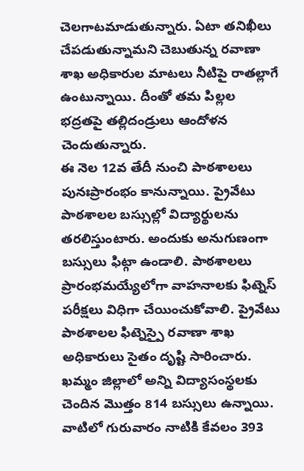చెలగాటమాడుతున్నారు. ఏటా తనిఖీలు చేపడుతున్నామని చెబుతున్న రవాణా శాఖ అధికారుల మాటలు నీటిపై రాతల్లాగే ఉంటున్నాయి. దీంతో తమ పిల్లల భద్రతపై తల్లిదండ్రులు ఆందోళన చెందుతున్నారు.
ఈ నెల 12వ తేదీ నుంచి పాఠశాలలు పునఃప్రారంభం కానున్నాయి. ప్రైవేటు పాఠశాలల బస్సుల్లో విద్యార్థులను తరలిస్తుంటారు. అందుకు అనుగుణంగా బస్సులు ఫిట్గా ఉండాలి. పాఠశాలలు ప్రారంభమయ్యేలోగా వాహనాలకు ఫిట్నెస్ పరీక్షలు విధిగా చేయించుకోవాలి. ప్రైవేటు పాఠశాలల ఫిట్నెస్పై రవాణా శాఖ అధికారులు సైతం దృష్టి సారించారు. ఖమ్మం జిల్లాలో అన్ని విద్యాసంస్థలకు చెందిన మొత్తం 814 బస్సులు ఉన్నాయి. వాటిలో గురువారం నాటికి కేవలం 393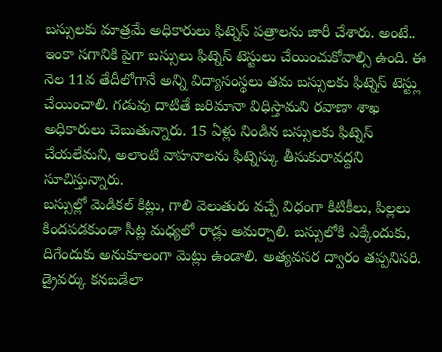బస్సులకు మాత్రమే అధికారులు ఫిట్నెస్ పత్రాలను జారీ చేశారు. అంటే.. ఇంకా సగానికి పైగా బస్సులు ఫిట్నెస్ టెస్టులు చేయించుకోవాల్సి ఉంది. ఈ నెల 11వ తేదీలోగానే అన్ని విద్యాసంస్థలు తమ బస్సులకు ఫిట్నెస్ టెస్ట్లు చేయించాలి. గడువు దాటితే జరిమానా విధిస్తామని రవాణా శాఖ అధికారులు చెబుతున్నారు. 15 ఏళ్లు నిండిన బస్సులకు ఫిట్నెస్ చేయలేమని, అలాంటి వాహనాలను ఫిట్నెస్కు తీసుకురావద్దని సూచిస్తున్నారు.
బస్సుల్లో మెడికల్ కిట్లు, గాలి వెలుతురు వచ్చే విధంగా కిటికీలు, పిల్లలు కిందపడకుండా సీట్ల మధ్యలో రాడ్లు అమర్చాలి. బస్సులోకి ఎక్కేందుకు, దిగేందుకు అనుకూలంగా మెట్లు ఉండాలి. అత్యవసర ద్వారం తప్పనిసరి. డ్రైవర్కు కనబడేలా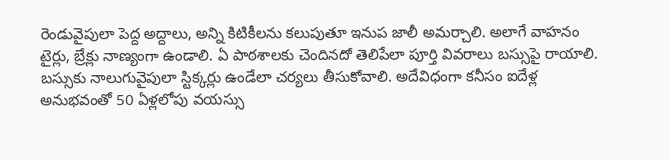రెండువైపులా పెద్ద అద్దాలు, అన్ని కిటికీలను కలుపుతూ ఇనుప జాలీ అమర్చాలి. అలాగే వాహనం టైర్లు, బ్రేక్లు నాణ్యంగా ఉండాలి. ఏ పాఠశాలకు చెందినదో తెలిపేలా పూర్తి వివరాలు బస్సుపై రాయాలి. బస్సుకు నాలుగువైపులా స్టిక్కర్లు ఉండేలా చర్యలు తీసుకోవాలి. అదేవిధంగా కనీసం ఐదేళ్ల అనుభవంతో 50 ఏళ్లలోపు వయస్సు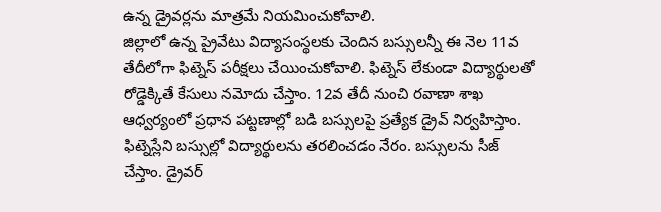ఉన్న డ్రైవర్లను మాత్రమే నియమించుకోవాలి.
జిల్లాలో ఉన్న ప్రైవేటు విద్యాసంస్థలకు చెందిన బస్సులన్నీ ఈ నెల 11వ తేదీలోగా ఫిట్నెస్ పరీక్షలు చేయించుకోవాలి. ఫిట్నెస్ లేకుండా విద్యార్థులతో రోడ్డెక్కితే కేసులు నమోదు చేస్తాం. 12వ తేదీ నుంచి రవాణా శాఖ ఆధ్వర్యంలో ప్రధాన పట్టణాల్లో బడి బస్సులపై ప్రత్యేక డ్రైవ్ నిర్వహిస్తాం. ఫిట్నెస్లేని బస్సుల్లో విద్యార్థులను తరలించడం నేరం. బస్సులను సీజ్ చేస్తాం. డ్రైవర్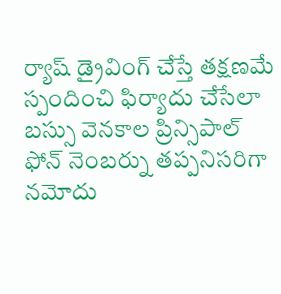ర్యాష్ డ్రైవింగ్ చేస్తే తక్షణమే స్పందించి ఫిర్యాదు చేసేలా బస్సు వెనకాల ప్రిన్సిపాల్ ఫోన్ నెంబర్ను తప్పనిసరిగా నమోదు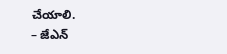చేయాలి.
– జేఎన్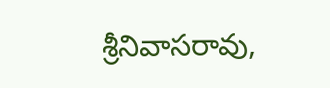శ్రీనివాసరావు,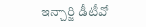ఇన్చార్జి డీటీవో